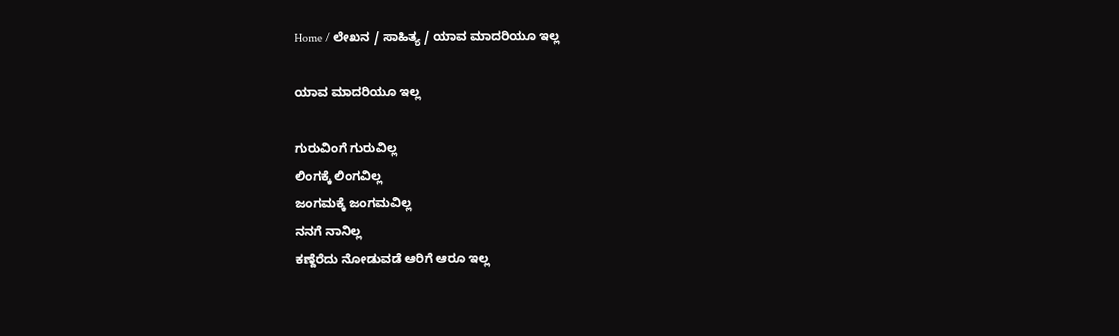Home / ಲೇಖನ / ಸಾಹಿತ್ಯ / ಯಾವ ಮಾದರಿಯೂ ಇಲ್ಲ

ಯಾವ ಮಾದರಿಯೂ ಇಲ್ಲ

ಗುರುವಿಂಗೆ ಗುರುವಿಲ್ಲ
ಲಿಂಗಕ್ಕೆ ಲಿಂಗವಿಲ್ಲ
ಜಂಗಮಕ್ಕೆ ಜಂಗಮವಿಲ್ಲ
ನನಗೆ ನಾನಿಲ್ಲ
ಕಣ್ದೆರೆದು ನೋಡುವಡೆ ಆರಿಗೆ ಆರೂ ಇಲ್ಲ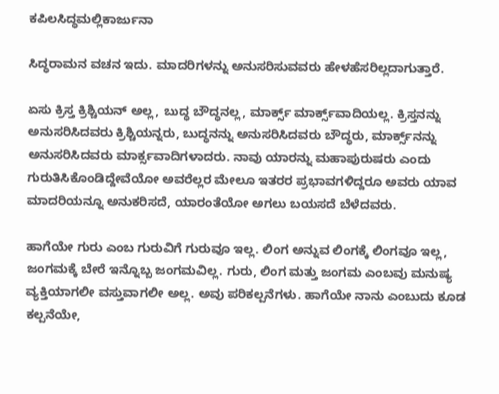ಕಪಿಲಸಿದ್ಧಮಲ್ಲಿಕಾರ್ಜುನಾ

ಸಿದ್ಧರಾಮನ ವಚನ ಇದು. ಮಾದರಿಗಳನ್ನು ಅನುಸರಿಸುವವರು ಹೇಳಹೆಸರಿಲ್ಲದಾಗುತ್ತಾರೆ.

ಏಸು ಕ್ರಿಸ್ತ ಕ್ರಿಶ್ಚಿಯನ್ ಅಲ್ಲ, ಬುದ್ಧ ಬೌದ್ಧನಲ್ಲ, ಮಾರ್ಕ್ಸ್ ಮಾರ್ಕ್ಸ್‌ವಾದಿಯಲ್ಲ. ಕ್ರಿಸ್ತನನ್ನು ಅನುಸರಿಸಿದವರು ಕ್ರಿಶ್ಚಿಯನ್ನರು, ಬುದ್ಧನನ್ನು ಅನುಸರಿಸಿದವರು ಬೌದ್ಧರು, ಮಾರ್ಕ್ಸ್‌ನನ್ನು ಅನುಸರಿಸಿದವರು ಮಾರ್ಕ್ಸವಾದಿಗಳಾದರು. ನಾವು ಯಾರನ್ನು ಮಹಾಪುರುಷರು ಎಂದು ಗುರುತಿಸಿಕೊಂಡಿದ್ದೇವೆಯೋ ಅವರೆಲ್ಲರ ಮೇಲೂ ಇತರರ ಪ್ರಭಾವಗಳಿದ್ದರೂ ಅವರು ಯಾವ ಮಾದರಿಯನ್ನೂ ಅನುಕರಿಸದೆ, ಯಾರಂತೆಯೋ ಅಗಲು ಬಯಸದೆ ಬೆಳೆದವರು.

ಹಾಗೆಯೇ ಗುರು ಎಂಬ ಗುರುವಿಗೆ ಗುರುವೂ ಇಲ್ಲ. ಲಿಂಗ ಅನ್ನುವ ಲಿಂಗಕ್ಕೆ ಲಿಂಗವೂ ಇಲ್ಲ, ಜಂಗಮಕ್ಕೆ ಬೇರೆ ಇನ್ನೊಬ್ಬ ಜಂಗಮವಿಲ್ಲ. ಗುರು, ಲಿಂಗ ಮತ್ತು ಜಂಗಮ ಎಂಬವು ಮನುಷ್ಯ ವ್ಯಕ್ತಿಯಾಗಲೀ ವಸ್ತುವಾಗಲೀ ಅಲ್ಲ. ಅವು ಪರಿಕಲ್ಪನೆಗಳು. ಹಾಗೆಯೇ ನಾನು ಎಂಬುದು ಕೂಡ ಕಲ್ಪನೆಯೇ,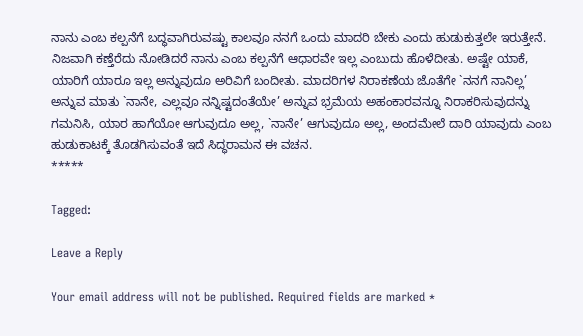ನಾನು ಎಂಬ ಕಲ್ಪನೆಗೆ ಬದ್ಧವಾಗಿರುವಷ್ಟು ಕಾಲವೂ ನನಗೆ ಒಂದು ಮಾದರಿ ಬೇಕು ಎಂದು ಹುಡುಕುತ್ತಲೇ ಇರುತ್ತೇನೆ. ನಿಜವಾಗಿ ಕಣ್ತೆರೆದು ನೋಡಿದರೆ ನಾನು ಎಂಬ ಕಲ್ಪನೆಗೆ ಆಧಾರವೇ ಇಲ್ಲ ಎಂಬುದು ಹೊಳೆದೀತು. ಅಷ್ಟೇ ಯಾಕೆ, ಯಾರಿಗೆ ಯಾರೂ ಇಲ್ಲ ಅನ್ನುವುದೂ ಅರಿವಿಗೆ ಬಂದೀತು. ಮಾದರಿಗಳ ನಿರಾಕಣೆಯ ಜೊತೆಗೇ `ನನಗೆ ನಾನಿಲ್ಲ’ ಅನ್ನುವ ಮಾತು `ನಾನೇ, ಎಲ್ಲವೂ ನನ್ನಿಷ್ಟದಂತೆಯೇ’ ಅನ್ನುವ ಭ್ರಮೆಯ ಅಹಂಕಾರವನ್ನೂ ನಿರಾಕರಿಸುವುದನ್ನು ಗಮನಿಸಿ, ಯಾರ ಹಾಗೆಯೋ ಆಗುವುದೂ ಅಲ್ಲ, `ನಾನೇ’ ಆಗುವುದೂ ಅಲ್ಲ, ಅಂದಮೇಲೆ ದಾರಿ ಯಾವುದು ಎಂಬ ಹುಡುಕಾಟಕ್ಕೆ ತೊಡಗಿಸುವಂತೆ ಇದೆ ಸಿದ್ಧರಾಮನ ಈ ವಚನ.
*****

Tagged:

Leave a Reply

Your email address will not be published. Required fields are marked *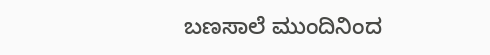ಬಣಸಾಲೆ ಮುಂದಿನಿಂದ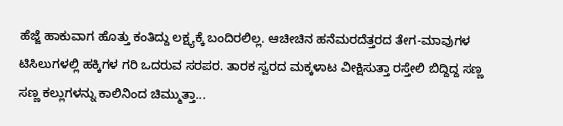ಹೆಜ್ಜೆ ಹಾಕುವಾಗ ಹೊತ್ತು ಕಂತಿದ್ದು ಲಕ್ಷ್ಯಕ್ಕೆ ಬಂದಿರಲಿಲ್ಲ. ಆಚೀಚಿನ ಹನೆಮರದೆತ್ತರದ ತೇಗ-ಮಾವುಗಳ ಟಿಸಿಲುಗಳಲ್ಲಿ ಹಕ್ಕಿಗಳ ಗರಿ ಒದರುವ ಸರಪರ. ತಾರಕ ಸ್ವರದ ಮಕ್ಕಳಾಟ ವೀಕ್ಷಿಸುತ್ತಾ ರಸ್ತೇಲಿ ಬಿದ್ದಿದ್ದ ಸಣ್ಣ ಸಣ್ಣ ಕಲ್ಲುಗಳನ್ನು ಕಾಲಿನಿಂದ ಚಿಮ್ಮುತ್ತಾ...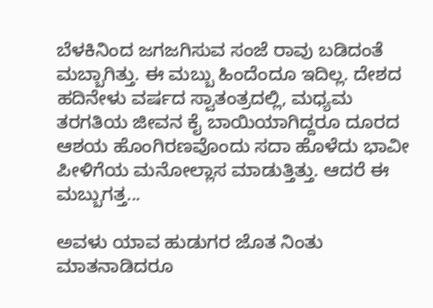ಬೆಳಕಿನಿಂದ ಜಗಜಗಿಸುವ ಸಂಜೆ ರಾವು ಬಡಿದಂತೆ ಮಬ್ಬಾಗಿತ್ತು. ಈ ಮಬ್ಬು ಹಿಂದೆಂದೂ ಇದಿಲ್ಲ. ದೇಶದ ಹದಿನೇಳು ವರ್ಷದ ಸ್ವಾತಂತ್ರದಲ್ಲಿ, ಮಧ್ಯಮ ತರಗತಿಯ ಜೀವನ ಕೈ ಬಾಯಿಯಾಗಿದ್ದರೂ ದೂರದ ಆಶಯ ಹೊಂಗಿರಣವೊಂದು ಸದಾ ಹೊಳೆದು ಭಾವೀ ಪೀಳಿಗೆಯ ಮನೋಲ್ಲಾಸ ಮಾಡುತ್ತಿತ್ತು. ಆದರೆ ಈ ಮಬ್ಬುಗತ್ತ...

ಅವಳು ಯಾವ ಹುಡುಗರ ಜೊತ ನಿಂತು ಮಾತನಾಡಿದರೂ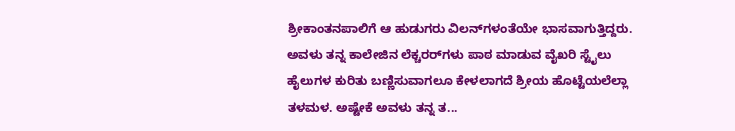ಶ್ರೀಕಾಂತನಪಾಲಿಗೆ ಆ ಹುಡುಗರು ವಿಲನ್‌ಗಳಂತೆಯೇ ಭಾಸವಾಗುತ್ತಿದ್ದರು. ಅವಳು ತನ್ನ ಕಾಲೇಜಿನ ಲೆಕ್ಚರರ್‌ಗಳು ಪಾಠ ಮಾಡುವ ವೈಖರಿ ಸ್ಟೈಲು ಹೈಲುಗಳ ಕುರಿತು ಬಣ್ಣಿಸುವಾಗಲೂ ಕೇಳಲಾಗದೆ ಶ್ರೀಯ ಹೊಟ್ಟೆಯಲೆಲ್ಲಾ ತಳಮಳ. ಅಷ್ಟೇಕೆ ಅವಳು ತನ್ನ ತ...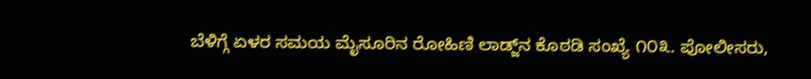ಬೆಳಿಗ್ಗೆ ಏಳರ ಸಮಯ ಮೈಸೂರಿನ ರೋಹಿಣಿ ಲಾಡ್ಜ್‌ನ ಕೊಠಡಿ ಸಂಖ್ಯೆ ೧೦೩. ಪೋಲೀಸರು,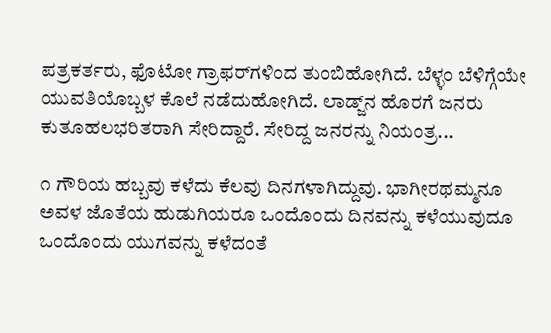ಪತ್ರಕರ್ತರು, ಫೊಟೋ ಗ್ರಾಫರ್‌ಗಳಿಂದ ತುಂಬಿಹೋಗಿದೆ. ಬೆಳ್ಳಂ ಬೆಳಿಗ್ಗೆಯೇ ಯುವತಿಯೊಬ್ಬಳ ಕೊಲೆ ನಡೆದುಹೋಗಿದೆ. ಲಾಡ್ಜ್‌ನ ಹೊರಗೆ ಜನರು ಕುತೂಹಲಭರಿತರಾಗಿ ಸೇರಿದ್ದಾರೆ. ಸೇರಿದ್ದ ಜನರನ್ನು ನಿಯಂತ್ರ...

೧ ಗೌರಿಯ ಹಬ್ಬವು ಕಳೆದು ಕೆಲವು ದಿನಗಳಾಗಿದ್ದುವು. ಭಾಗೀರಥಮ್ಮನೂ ಅವಳ ಜೊತೆಯ ಹುಡುಗಿಯರೂ ಒಂದೊಂದು ದಿನವನ್ನು ಕಳೆಯುವುದೂ ಒಂದೊಂದು ಯುಗವನ್ನು ಕಳೆದಂತೆ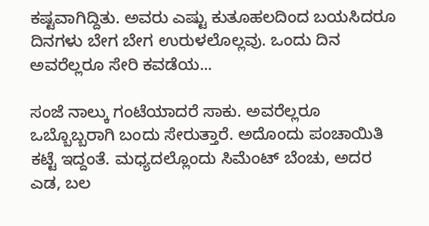ಕಷ್ಟವಾಗಿದ್ದಿತು. ಅವರು ಎಷ್ಟು ಕುತೂಹಲದಿಂದ ಬಯಸಿದರೂ ದಿನಗಳು ಬೇಗ ಬೇಗ ಉರುಳಲೊಲ್ಲವು. ಒಂದು ದಿನ ಅವರೆಲ್ಲರೂ ಸೇರಿ ಕವಡೆಯ...

ಸಂಜೆ ನಾಲ್ಕು ಗಂಟೆಯಾದರೆ ಸಾಕು. ಅವರೆಲ್ಲರೂ ಒಬ್ಬೊಬ್ಬರಾಗಿ ಬಂದು ಸೇರುತ್ತಾರೆ. ಅದೊಂದು ಪಂಚಾಯಿತಿ ಕಟ್ಟೆ ಇದ್ದಂತೆ. ಮಧ್ಯದಲ್ಲೊಂದು ಸಿಮೆಂಟ್ ಬೆಂಚು, ಅದರ ಎಡ, ಬಲ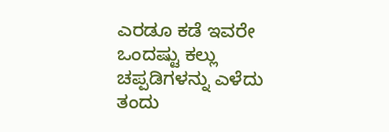ಎರಡೂ ಕಡೆ ಇವರೇ ಒಂದಷ್ಟು ಕಲ್ಲು ಚಪ್ಪಡಿಗಳನ್ನು ಎಳೆದು ತಂದು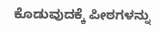ಕೊಡುವುದಕ್ಕೆ ಪೀಠಗಳನ್ನು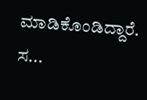ಮಾಡಿಕೊಂಡಿದ್ದಾರೆ. ಸ...